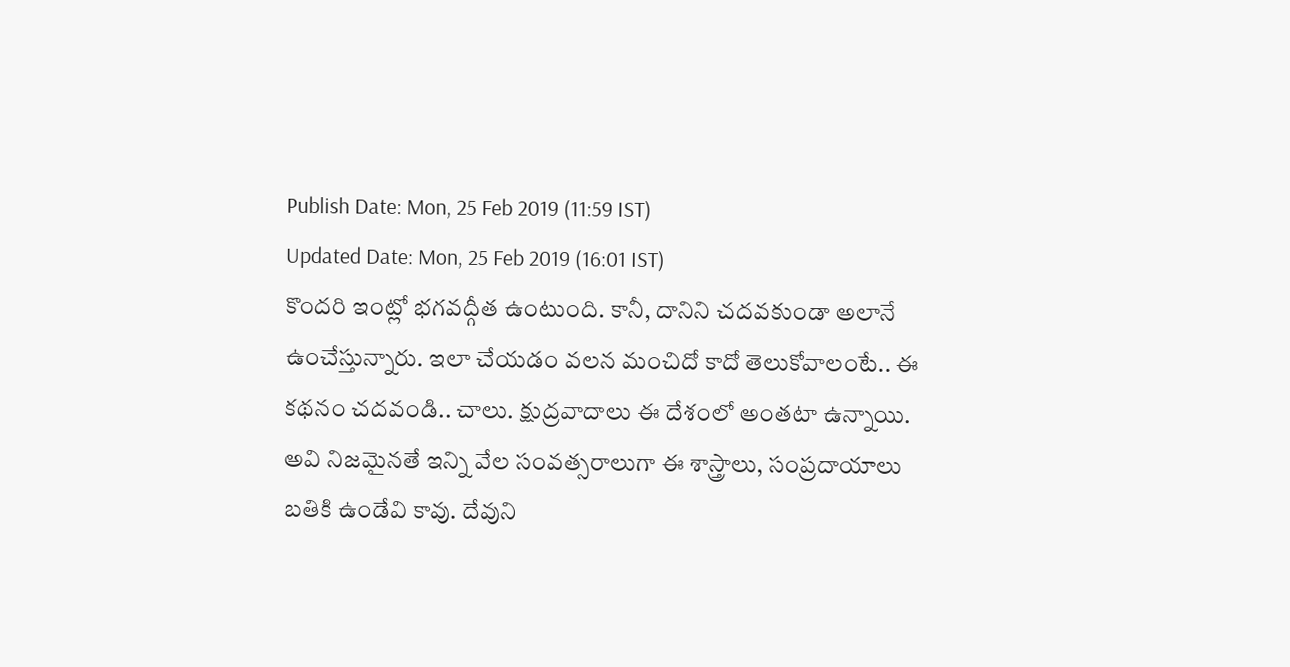Publish Date: Mon, 25 Feb 2019 (11:59 IST)
Updated Date: Mon, 25 Feb 2019 (16:01 IST)
కొందరి ఇంట్లో భగవద్గీత ఉంటుంది. కానీ, దానిని చదవకుండా అలానే ఉంచేస్తున్నారు. ఇలా చేయడం వలన మంచిదో కాదో తెలుకోవాలంటే.. ఈ కథనం చదవండి.. చాలు. క్షుద్రవాదాలు ఈ దేశంలో అంతటా ఉన్నాయి. అవి నిజమైనతే ఇన్ని వేల సంవత్సరాలుగా ఈ శాస్త్రాలు, సంప్రదాయాలు బతికి ఉండేవి కావు. దేవుని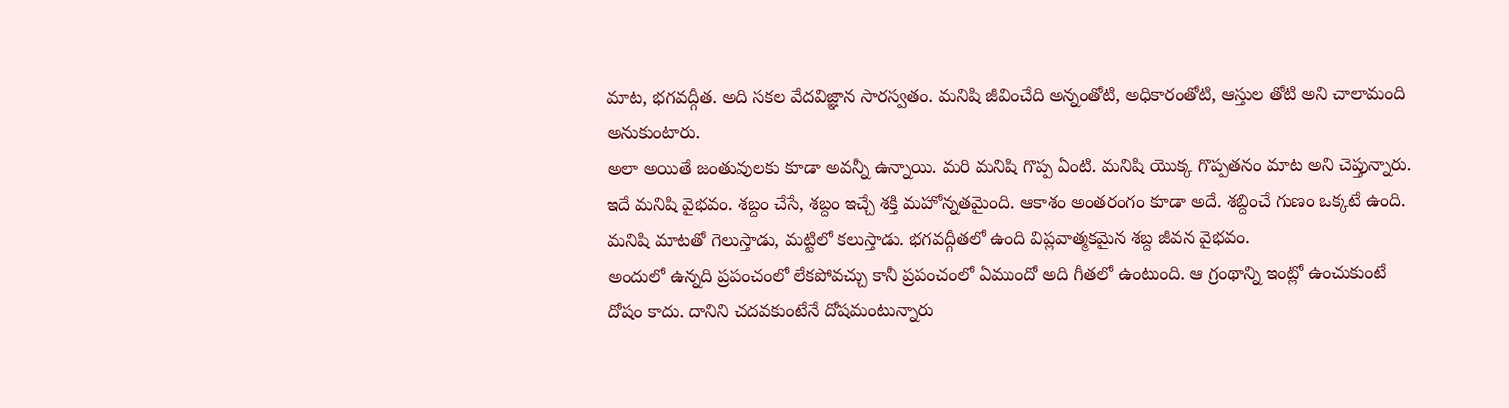మాట, భగవద్గీత. అది సకల వేదవిజ్ఞాన సారస్వతం. మనిషి జీవించేది అన్నంతోటి, అధికారంతోటి, ఆస్తుల తోటి అని చాలామంది అనుకుంటారు.
అలా అయితే జంతువులకు కూడా అవన్నీ ఉన్నాయి. మరి మనిషి గొప్ప ఏంటి. మనిషి యొక్క గొప్పతనం మాట అని చెప్తున్నారు. ఇదే మనిషి వైభవం. శబ్దం చేసే, శబ్దం ఇచ్చే శక్తి మహోన్నతమైంది. ఆకాశం అంతరంగం కూడా అదే. శబ్దించే గుణం ఒక్కటే ఉంది. మనిషి మాటతో గెలుస్తాడు, మట్టిలో కలుస్తాడు. భగవద్గీతలో ఉంది విప్లవాత్మకమైన శబ్ద జీవన వైభవం.
అందులో ఉన్నది ప్రపంచంలో లేకపోవచ్చు కానీ ప్రపంచంలో ఏముందో అది గీతలో ఉంటుంది. ఆ గ్రంథాన్ని ఇంట్లో ఉంచుకుంటే దోషం కాదు. దానిని చదవకుంటేనే దోషమంటున్నారు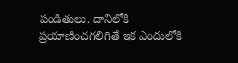పండితులు. దానిలోకి ప్రయాణించగలిగితే ఇక ఎందులోకి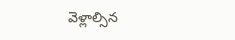వెళ్లాల్సిన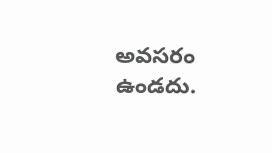అవసరం ఉండదు.